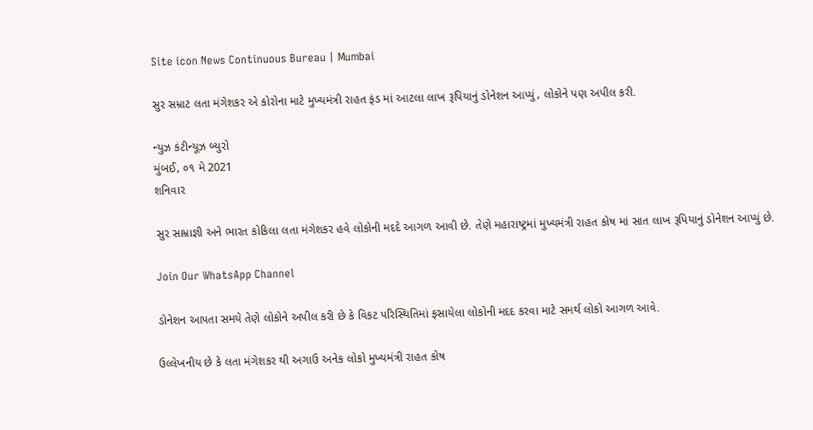Site icon News Continuous Bureau | Mumbai

સુર સમ્રાટ લતા મંગેશકર એ કોરોના માટે મુખ્યમંત્રી રાહત ફંડ માં આટલા લાખ રૂપિયાનું ડોનેશન આપ્યું, લોકોને પણ અપીલ કરી.

ન્યુઝ કંટીન્યૂઝ બ્યુરો
મુંબઈ, ૦૧ મે 2021
શનિવાર

સુર સામ્રાજ્ઞી અને ભારત કોકિલા લતા મંગેશકર હવે લોકોની મદદે આગળ આવી છે. તેણે મહારાષ્ટ્રમાં મુખ્યમંત્રી રાહત કોષ માં સાત લાખ રૂપિયાનું ડોનેશન આપ્યું છે.

Join Our WhatsApp Channel

ડોનેશન આપતા સમયે તેણે લોકોને અપીલ કરી છે કે વિકટ પરિસ્થિતિમાં ફસાયેલા લોકોની મદદ કરવા માટે સમર્થ લોકો આગળ આવે.

ઉલ્લેખનીય છે કે લતા મંગેશકર થી અગાઉ અનેક લોકો મુખ્યમંત્રી રાહત કોષ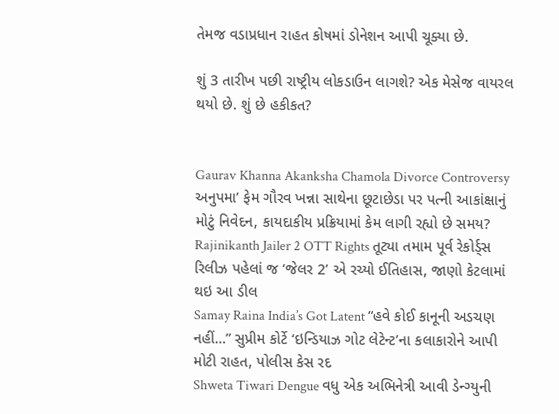તેમજ વડાપ્રધાન રાહત કોષમાં ડોનેશન આપી ચૂક્યા છે.

શું 3 તારીખ પછી રાષ્ટ્રીય લોકડાઉન લાગશે? એક મેસેજ વાયરલ થયો છે. શું છે હકીકત?


Gaurav Khanna Akanksha Chamola Divorce Controversy અનુપમા’ ફેમ ગૌરવ ખન્ના સાથેના છૂટાછેડા પર પત્ની આકાંક્ષાનું મોટું નિવેદન, કાયદાકીય પ્રક્રિયામાં કેમ લાગી રહ્યો છે સમય?
Rajinikanth Jailer 2 OTT Rights તૂટ્યા તમામ પૂર્વ રેકોર્ડ્સ રિલીઝ પહેલાં જ ‘જેલર 2’ એ રચ્યો ઈતિહાસ, જાણો કેટલામાં થઇ આ ડીલ
Samay Raina India’s Got Latent “હવે કોઈ કાનૂની અડચણ નહીં…” સુપ્રીમ કોર્ટે ‘ઇન્ડિયાઝ ગોટ લેટેન્ટ’ના કલાકારોને આપી મોટી રાહત, પોલીસ કેસ રદ
Shweta Tiwari Dengue વધુ એક અભિનેત્રી આવી ડેન્ગ્યુની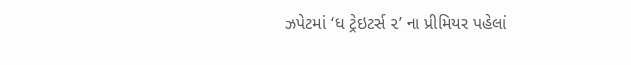ઝપેટમાં ‘ધ ટ્રેઇટર્સ ૨’ ના પ્રીમિયર પહેલાં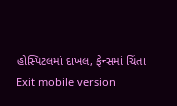હોસ્પિટલમાં દાખલ, ફેન્સમાં ચિંતા
Exit mobile version